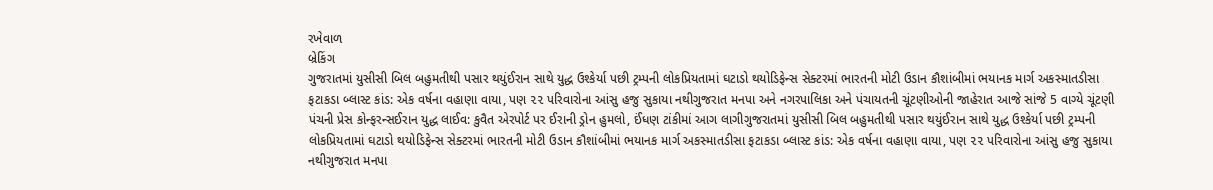રખેવાળ
બ્રેકિંગ
ગુજરાતમાં યુસીસી બિલ બહુમતીથી પસાર થયુંઈરાન સાથે યુદ્ધ ઉશ્કેર્યા પછી ટ્રમ્પની લોકપ્રિયતામાં ઘટાડો થયોડિફેન્સ સેક્ટરમાં ભારતની મોટી ઉડાન કૌશાંબીમાં ભયાનક માર્ગ અકસ્માતડીસા ફટાકડા બ્લાસ્ટ કાંડ: એક વર્ષના વહાણા વાયા, પણ ૨૨ પરિવારોના આંસુ હજુ સુકાયા નથીગુજરાત મનપા અને નગરપાલિકા અને પંચાયતની ચૂંટણીઓની જાહેરાત આજે સાંજે 5 વાગ્યે ચૂંટણી પંચની પ્રેસ કોન્ફરન્સઈરાન યુદ્ધ લાઈવ: કુવૈત એરપોર્ટ પર ઈરાની ડ્રોન હુમલો, ઈંધણ ટાંકીમાં આગ લાગીગુજરાતમાં યુસીસી બિલ બહુમતીથી પસાર થયુંઈરાન સાથે યુદ્ધ ઉશ્કેર્યા પછી ટ્રમ્પની લોકપ્રિયતામાં ઘટાડો થયોડિફેન્સ સેક્ટરમાં ભારતની મોટી ઉડાન કૌશાંબીમાં ભયાનક માર્ગ અકસ્માતડીસા ફટાકડા બ્લાસ્ટ કાંડ: એક વર્ષના વહાણા વાયા, પણ ૨૨ પરિવારોના આંસુ હજુ સુકાયા નથીગુજરાત મનપા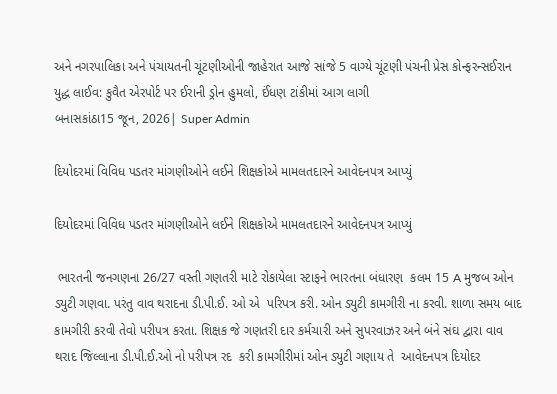અને નગરપાલિકા અને પંચાયતની ચૂંટણીઓની જાહેરાત આજે સાંજે 5 વાગ્યે ચૂંટણી પંચની પ્રેસ કોન્ફરન્સઈરાન યુદ્ધ લાઈવ: કુવૈત એરપોર્ટ પર ઈરાની ડ્રોન હુમલો, ઈંધણ ટાંકીમાં આગ લાગી
બનાસકાંઠા15 જૂન, 2026| Super Admin

દિયોદરમાં વિવિધ પડતર માંગણીઓને લઈને શિક્ષકોએ મામલતદારને આવેદનપત્ર આપ્યું

દિયોદરમાં વિવિધ પડતર માંગણીઓને લઈને શિક્ષકોએ મામલતદારને આવેદનપત્ર આપ્યું

 ભારતની જનગણના 26/27 વસ્તી ગણતરી માટે રોકાયેલા સ્ટાફને ભારતના બંધારણ  કલમ 15 A મુજબ ઓન ડ્યુટી ગણવા. પરંતુ વાવ થરાદના ડી.પી.ઈ. ઓ એ  પરિપત્ર કરી. ઓન ડ્યુટી કામગીરી ના કરવી. શાળા સમય બાદ કામગીરી કરવી તેવો પરીપત્ર કરતા. શિક્ષક જે ગણતરી દાર કર્મચારી અને સુપરવાઝર અને બંને સંઘ દ્વારા વાવ થરાદ જિલ્લાના ડી.પી.ઈ.ઓ નો પરીપત્ર રદ  કરી કામગીરીમાં ઓન ડ્યુટી ગણાય તે  આવેદનપત્ર દિયોદર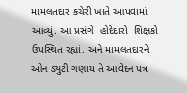મામલતદાર કચેરી ખાતે આપવામાં આવ્યું. આ પ્રસંગે  હોદેદારો  શિક્ષકો ઉપસ્થિત રહ્યાં. અને મામલતદારને ઓન ડ્યુટી ગણાય તે આવેદન પત્ર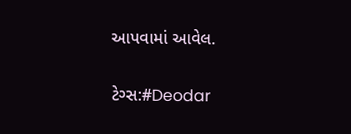આપવામાં આવેલ.

ટેગ્સ:#Deodar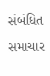સંબંધિત સમાચાર